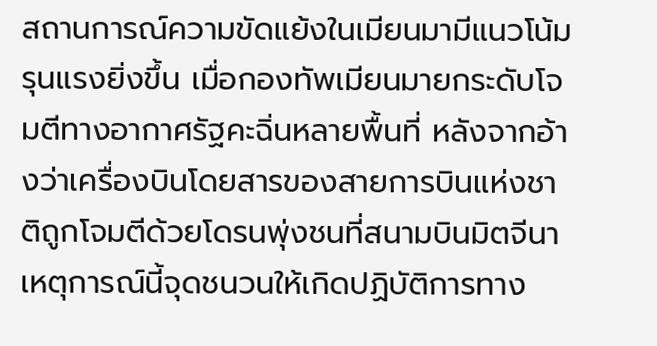สถานการณ์ความขัดแย้งในเมียนมามีแนวโน้มรุนแรงยิ่งขึ้น เมื่อกองทัพเมียนมายกระดับโจมตีทางอากาศรัฐคะฉิ่นหลายพื้นที่ หลังจากอ้างว่าเครื่องบินโดยสารของสายการบินแห่งชาติถูกโจมตีด้วยโดรนพุ่งชนที่สนามบินมิตจีนา เหตุการณ์นี้จุดชนวนให้เกิดปฏิบัติการทาง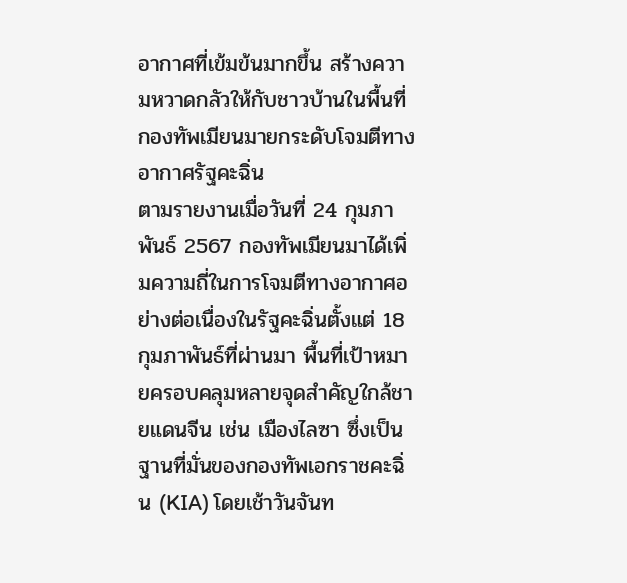อากาศที่เข้มข้นมากขึ้น สร้างความหวาดกลัวให้กับชาวบ้านในพื้นที่
กองทัพเมียนมายกระดับโจมตีทางอากาศรัฐคะฉิ่น
ตามรายงานเมื่อวันที่ 24 กุมภาพันธ์ 2567 กองทัพเมียนมาได้เพิ่มความถี่ในการโจมตีทางอากาศอย่างต่อเนื่องในรัฐคะฉิ่นตั้งแต่ 18 กุมภาพันธ์ที่ผ่านมา พื้นที่เป้าหมายครอบคลุมหลายจุดสำคัญใกล้ชายแดนจีน เช่น เมืองไลซา ซึ่งเป็นฐานที่มั่นของกองทัพเอกราชคะฉิ่น (KIA) โดยเช้าวันจันท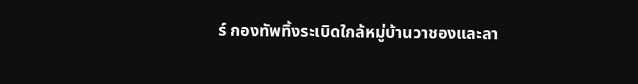ร์ กองทัพทิ้งระเบิดใกล้หมู่บ้านวาชองและลา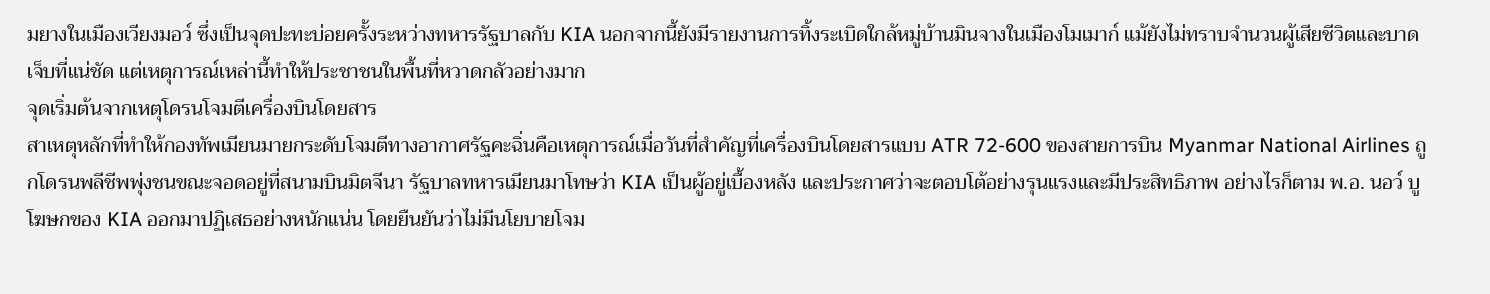มยางในเมืองเวียงมอว์ ซึ่งเป็นจุดปะทะบ่อยครั้งระหว่างทหารรัฐบาลกับ KIA นอกจากนี้ยังมีรายงานการทิ้งระเบิดใกล้หมู่บ้านมินจางในเมืองโมเมาก์ แม้ยังไม่ทราบจำนวนผู้เสียชีวิตและบาดเจ็บที่แน่ชัด แต่เหตุการณ์เหล่านี้ทำให้ประชาชนในพื้นที่หวาดกลัวอย่างมาก
จุดเริ่มต้นจากเหตุโดรนโจมตีเครื่องบินโดยสาร
สาเหตุหลักที่ทำให้กองทัพเมียนมายกระดับโจมตีทางอากาศรัฐคะฉิ่นคือเหตุการณ์เมื่อวันที่สำคัญที่เครื่องบินโดยสารแบบ ATR 72-600 ของสายการบิน Myanmar National Airlines ถูกโดรนพลีชีพพุ่งชนขณะจอดอยู่ที่สนามบินมิตจีนา รัฐบาลทหารเมียนมาโทษว่า KIA เป็นผู้อยู่เบื้องหลัง และประกาศว่าจะตอบโต้อย่างรุนแรงและมีประสิทธิภาพ อย่างไรก็ตาม พ.อ. นอว์ บู โฆษกของ KIA ออกมาปฏิเสธอย่างหนักแน่น โดยยืนยันว่าไม่มีนโยบายโจม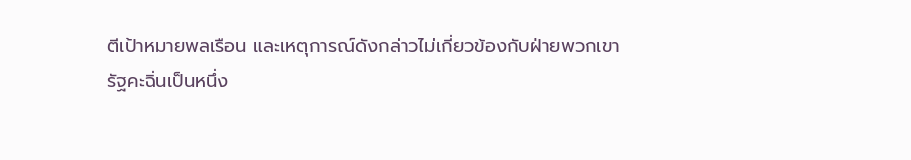ตีเป้าหมายพลเรือน และเหตุการณ์ดังกล่าวไม่เกี่ยวข้องกับฝ่ายพวกเขา
รัฐคะฉิ่นเป็นหนึ่ง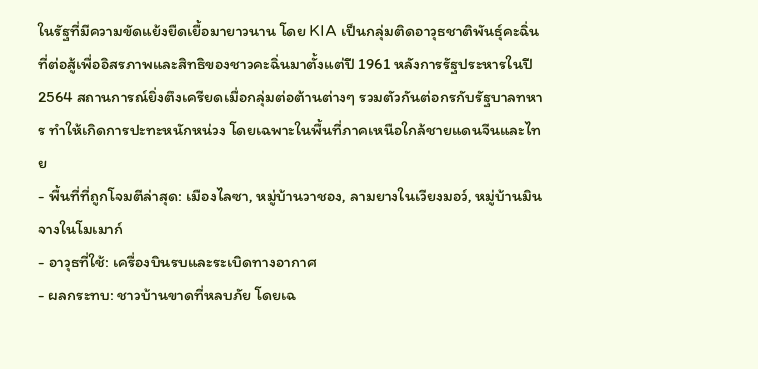ในรัฐที่มีความขัดแย้งยืดเยื้อมายาวนาน โดย KIA เป็นกลุ่มติดอาวุธชาติพันธุ์คะฉิ่นที่ต่อสู้เพื่ออิสรภาพและสิทธิของชาวคะฉิ่นมาตั้งแต่ปี 1961 หลังการรัฐประหารในปี 2564 สถานการณ์ยิ่งตึงเครียดเมื่อกลุ่มต่อต้านต่างๆ รวมตัวกันต่อกรกับรัฐบาลทหาร ทำให้เกิดการปะทะหนักหน่วง โดยเฉพาะในพื้นที่ภาคเหนือใกล้ชายแดนจีนและไทย
- พื้นที่ที่ถูกโจมตีล่าสุด: เมืองไลซา, หมู่บ้านวาชอง, ลามยางในเวียงมอว์, หมู่บ้านมินจางในโมเมาก์
- อาวุธที่ใช้: เครื่องบินรบและระเบิดทางอากาศ
- ผลกระทบ: ชาวบ้านขาดที่หลบภัย โดยเฉ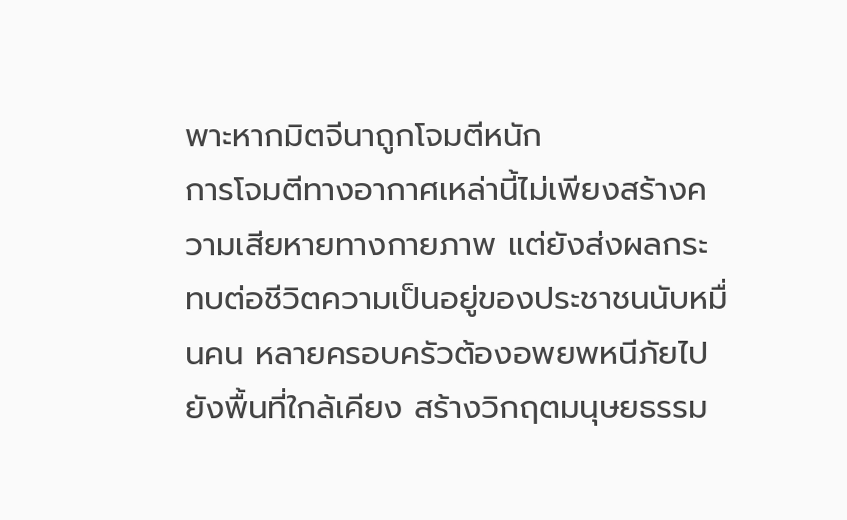พาะหากมิตจีนาถูกโจมตีหนัก
การโจมตีทางอากาศเหล่านี้ไม่เพียงสร้างความเสียหายทางกายภาพ แต่ยังส่งผลกระทบต่อชีวิตความเป็นอยู่ของประชาชนนับหมื่นคน หลายครอบครัวต้องอพยพหนีภัยไปยังพื้นที่ใกล้เคียง สร้างวิกฤตมนุษยธรรม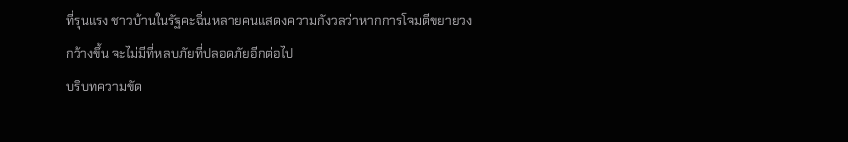ที่รุนแรง ชาวบ้านในรัฐคะฉิ่นหลายคนแสดงความกังวลว่าหากการโจมตีขยายวงกว้างขึ้น จะไม่มีที่หลบภัยที่ปลอดภัยอีกต่อไป
บริบทความขัด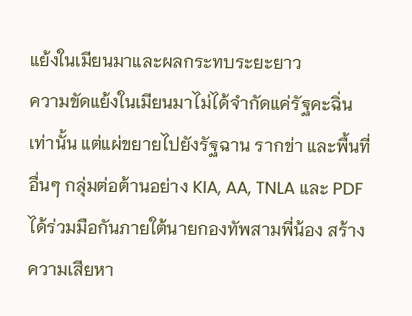แย้งในเมียนมาและผลกระทบระยะยาว
ความขัดแย้งในเมียนมาไม่ได้จำกัดแค่รัฐคะฉิ่นเท่านั้น แต่แผ่ขยายไปยังรัฐฉาน รากข่า และพื้นที่อื่นๆ กลุ่มต่อต้านอย่าง KIA, AA, TNLA และ PDF ได้ร่วมมือกันภายใต้นายกองทัพสามพี่น้อง สร้างความเสียหา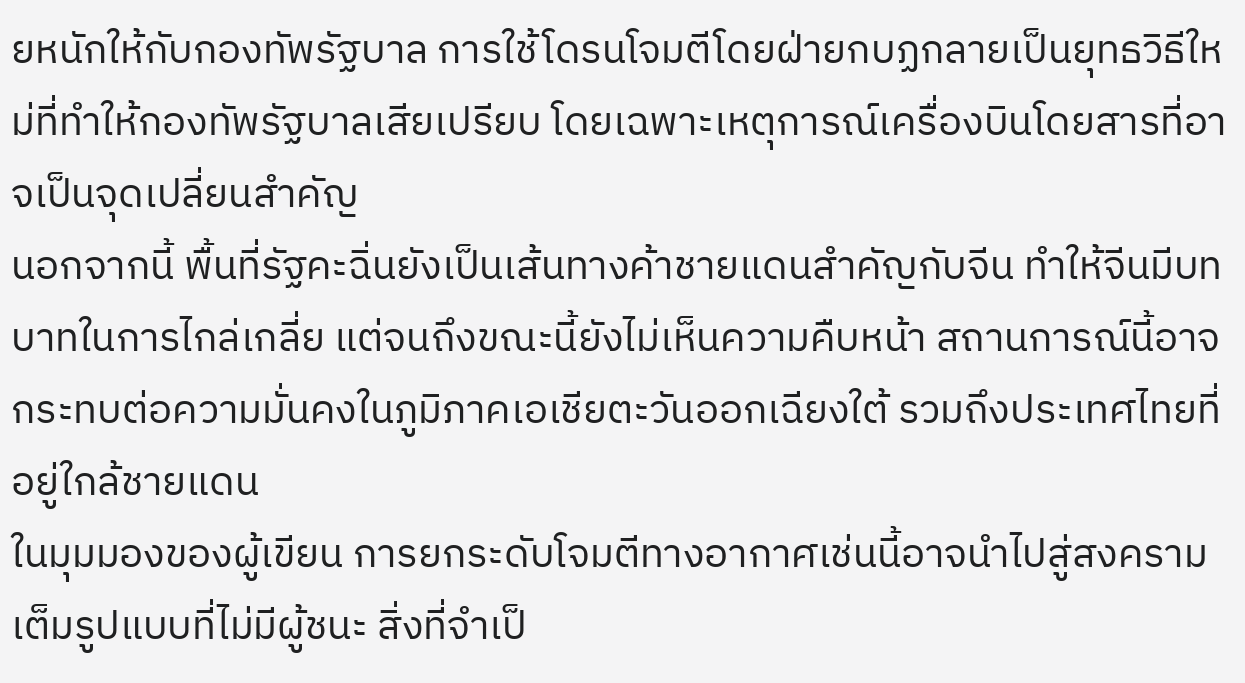ยหนักให้กับกองทัพรัฐบาล การใช้โดรนโจมตีโดยฝ่ายกบฏกลายเป็นยุทธวิธีใหม่ที่ทำให้กองทัพรัฐบาลเสียเปรียบ โดยเฉพาะเหตุการณ์เครื่องบินโดยสารที่อาจเป็นจุดเปลี่ยนสำคัญ
นอกจากนี้ พื้นที่รัฐคะฉิ่นยังเป็นเส้นทางค้าชายแดนสำคัญกับจีน ทำให้จีนมีบทบาทในการไกล่เกลี่ย แต่จนถึงขณะนี้ยังไม่เห็นความคืบหน้า สถานการณ์นี้อาจกระทบต่อความมั่นคงในภูมิภาคเอเชียตะวันออกเฉียงใต้ รวมถึงประเทศไทยที่อยู่ใกล้ชายแดน
ในมุมมองของผู้เขียน การยกระดับโจมตีทางอากาศเช่นนี้อาจนำไปสู่สงครามเต็มรูปแบบที่ไม่มีผู้ชนะ สิ่งที่จำเป็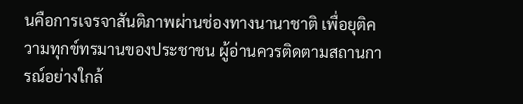นคือการเจรจาสันติภาพผ่านช่องทางนานาชาติ เพื่อยุติความทุกข์ทรมานของประชาชน ผู้อ่านควรติดตามสถานการณ์อย่างใกล้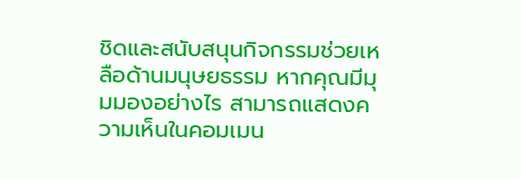ชิดและสนับสนุนกิจกรรมช่วยเหลือด้านมนุษยธรรม หากคุณมีมุมมองอย่างไร สามารถแสดงความเห็นในคอมเมน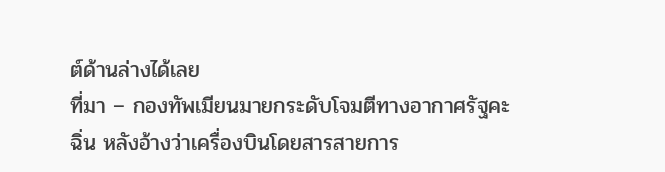ต์ด้านล่างได้เลย
ที่มา – กองทัพเมียนมายกระดับโจมตีทางอากาศรัฐคะฉิ่น หลังอ้างว่าเครื่องบินโดยสารสายการ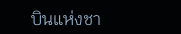บินแห่งชา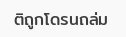ติถูกโดรนถล่ม